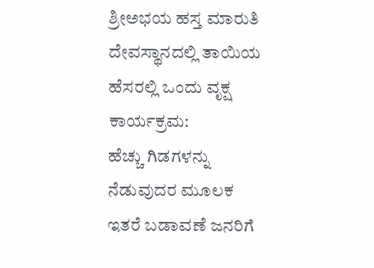ಶ್ರೀಅಭಯ ಹಸ್ತ ಮಾರುತಿ ದೇವಸ್ಥಾನದಲ್ಲಿ ತಾಯಿಯ ಹೆಸರಲ್ಲಿ ಒಂದು ವೃಕ್ಷ ಕಾರ್ಯಕ್ರಮ:                     ಹೆಚ್ಚು ಗಿಡಗಳನ್ನು ನೆಡುವುದರ ಮೂಲಕ ಇತರೆ ಬಡಾವಣೆ ಜನರಿಗೆ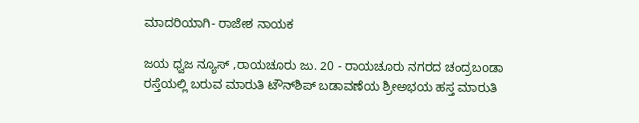ಮಾದರಿಯಾಗಿ- ರಾಜೇಶ ನಾಯಕ

ಜಯ ಧ್ವಜ ನ್ಯೂಸ್ ,ರಾಯಚೂರು ಜು. 20 - ರಾಯಚೂರು ನಗರದ ಚಂದ್ರಬoಡಾ ರಸ್ತೆಯಲ್ಲಿ ಬರುವ ಮಾರುತಿ ಟೌನ್‌ಶಿಪ್ ಬಡಾವಣೆಯ ಶ್ರೀಅಭಯ ಹಸ್ತ ಮಾರುತಿ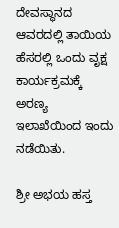ದೇವಸ್ಥಾನದ ಆವರದಲ್ಲಿ ತಾಯಿಯ ಹೆಸರಲ್ಲಿ ಒಂದು ವೃಕ್ಷ ಕಾರ್ಯಕ್ರಮಕ್ಕೆ ಅರಣ್ಯ ಇಲಾಖೆಯಿಂದ ಇಂದು ನಡೆಯಿತು.

ಶ್ರೀ ಅಭಯ ಹಸ್ತ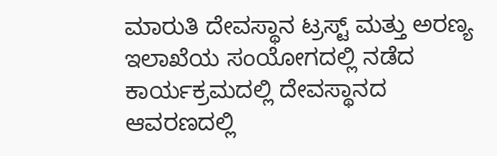ಮಾರುತಿ ದೇವಸ್ಥಾನ ಟ್ರಸ್ಟ್ ಮತ್ತು ಅರಣ್ಯ ಇಲಾಖೆಯ ಸಂಯೋಗದಲ್ಲಿ ನಡೆದ ಕಾರ್ಯಕ್ರಮದಲ್ಲಿ ದೇವಸ್ಥಾನದ ಆವರಣದಲ್ಲಿ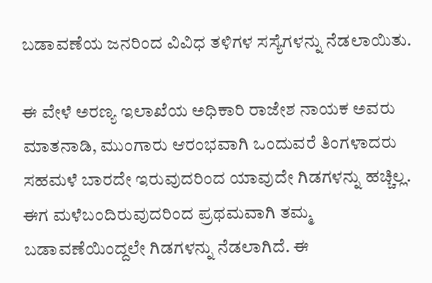ಬಡಾವಣೆಯ ಜನರಿಂದ ವಿವಿಧ ತಳಿಗಳ ಸಸ್ಯೆಗಳನ್ನು ನೆಡಲಾಯಿತು.

ಈ ವೇಳೆ ಅರಣ್ಯ ಇಲಾಖೆಯ ಅಧಿಕಾರಿ ರಾಜೇಶ ನಾಯಕ ಅವರು ಮಾತನಾಡಿ, ಮುಂಗಾರು ಆರಂಭವಾಗಿ ಒಂದುವರೆ ತಿಂಗಳಾದರು ಸಹಮಳೆ ಬಾರದೇ ಇರುವುದರಿಂದ ಯಾವುದೇ ಗಿಡಗಳನ್ನು ಹಚ್ಚಿಲ್ಲ. ಈಗ ಮಳೆಬಂದಿರುವುದರಿಂದ ಪ್ರಥಮವಾಗಿ ತಮ್ಮ ಬಡಾವಣೆಯಿಂದ್ದಲೇ ಗಿಡಗಳನ್ನು ನೆಡಲಾಗಿದೆ. ಈ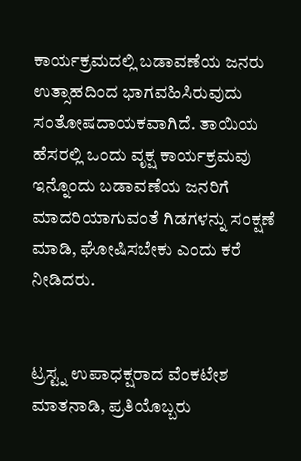ಕಾರ್ಯಕ್ರಮದಲ್ಲಿ ಬಡಾವಣೆಯ ಜನರು ಉತ್ಸಾಹದಿಂದ ಭಾಗವಹಿಸಿರುವುದು ಸಂತೋಷದಾಯಕವಾಗಿದೆ. ತಾಯಿಯ ಹೆಸರಲ್ಲಿ ಒಂದು ವೃಕ್ಷ ಕಾರ್ಯಕ್ರಮವು ಇನ್ನೊಂದು ಬಡಾವಣೆಯ ಜನರಿಗೆ ಮಾದರಿಯಾಗುವಂತೆ ಗಿಡಗಳನ್ನು ಸಂಕ್ಷಣೆ ಮಾಡಿ, ಘೋಷಿಸಬೇಕು ಎಂದು ಕರೆ ನೀಡಿದರು.


ಟ್ರಸ್ಟ್ನ ಉಪಾಧಕ್ಷರಾದ ವೆಂಕಟೇಶ ಮಾತನಾಡಿ, ಪ್ರತಿಯೊಬ್ಬರು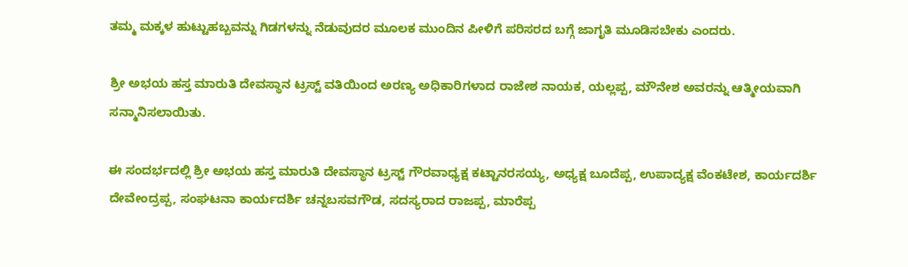ತಮ್ಮ ಮಕ್ಕಳ ಹುಟ್ಟುಹಬ್ಬವನ್ನು ಗಿಡಗಳನ್ನು ನೆಡುವುದರ ಮೂಲಕ ಮುಂದಿನ ಪೀಳಿಗೆ ಪರಿಸರದ ಬಗ್ಗೆ ಜಾಗೃತಿ ಮೂಡಿಸಬೇಕು ಎಂದರು.

ಶ್ರೀ ಅಭಯ ಹಸ್ತ ಮಾರುತಿ ದೇವಸ್ಥಾನ ಟ್ರಸ್ಟ್ ವತಿಯಿಂದ ಅರಣ್ಯ ಅಧಿಕಾರಿಗಳಾದ ರಾಜೇಶ ನಾಯಕ, ಯಲ್ಲಪ್ಪ, ಮೌನೇಶ ಅವರನ್ನು ಆತ್ಮೀಯವಾಗಿ ಸನ್ಮಾನಿಸಲಾಯಿತು.

ಈ ಸಂದರ್ಭದಲ್ಲಿ ಶ್ರೀ ಅಭಯ ಹಸ್ತ ಮಾರುತಿ ದೇವಸ್ಥಾನ ಟ್ರಸ್ಟ್ ಗೌರವಾಧ್ಯಕ್ಷ ಕಟ್ಟಾನರಸಯ್ಯ, ಅಧ್ಯಕ್ಷ ಬೂದೆಪ್ಪ, ಉಪಾದ್ಯಕ್ಷ ವೆಂಕಟೇಶ, ಕಾರ್ಯದರ್ಶಿ ದೇವೇಂದ್ರಪ್ಪ, ಸಂಘಟನಾ ಕಾರ್ಯದರ್ಶಿ ಚನ್ನಬಸವಗೌಡ, ಸದಸ್ಯರಾದ ರಾಜಪ್ಪ, ಮಾರೆಪ್ಪ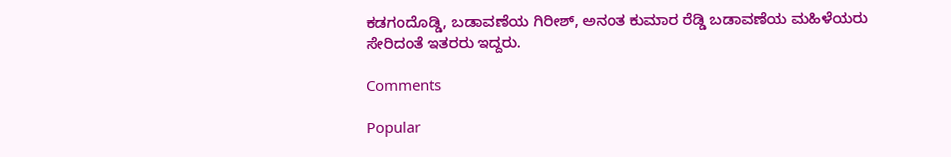ಕಡಗಂದೊಡ್ಡಿ, ಬಡಾವಣೆಯ ಗಿರೀಶ್, ಅನಂತ ಕುಮಾರ ರೆಡ್ಡಿ ಬಡಾವಣೆಯ ಮಹಿಳೆಯರು ಸೇರಿದಂತೆ ಇತರರು ಇದ್ದರು.

Comments

Popular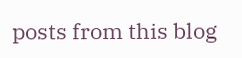posts from this blog